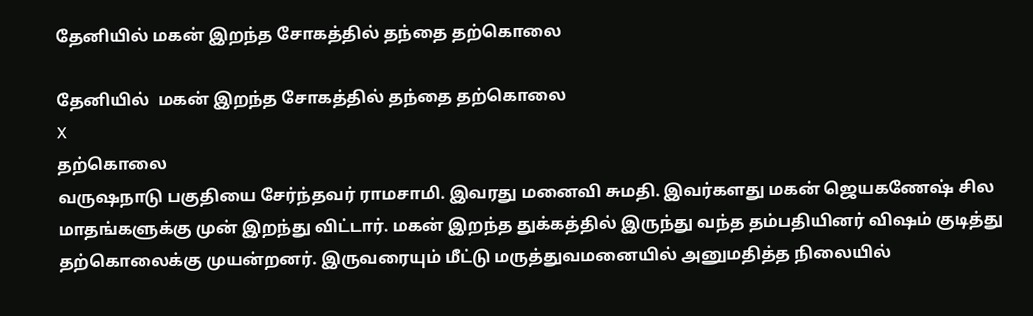தேனியில் மகன் இறந்த சோகத்தில் தந்தை தற்கொலை

தேனியில்  மகன் இறந்த சோகத்தில் தந்தை தற்கொலை
X
தற்கொலை
வருஷநாடு பகுதியை சேர்ந்தவர் ராமசாமி. இவரது மனைவி சுமதி. இவர்களது மகன் ஜெயகணேஷ் சில மாதங்களுக்கு முன் இறந்து விட்டார். மகன் இறந்த துக்கத்தில் இருந்து வந்த தம்பதியினர் விஷம் குடித்து தற்கொலைக்கு முயன்றனர். இருவரையும் மீட்டு மருத்துவமனையில் அனுமதித்த நிலையில்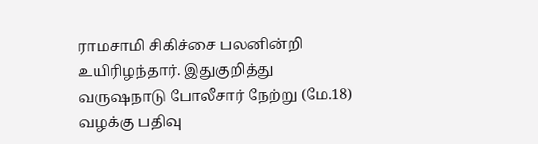ராமசாமி சிகிச்சை பலனின்றி உயிரிழந்தார். இதுகுறித்து வருஷநாடு போலீசார் நேற்று (மே.18) வழக்கு பதிவு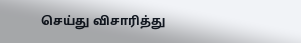செய்து விசாரித்து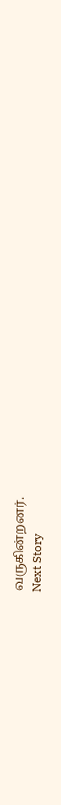வருகின்றனர்.
Next Story